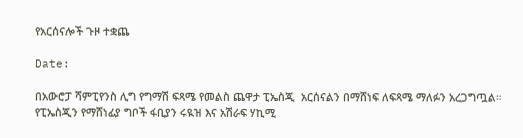የአርሰናሎች ጉዞ ተቋጨ

Date:

በአውሮፓ ሻምፒየንስ ሊግ የግማሽ ፍጻሜ የመልስ ጨዋታ ፒኤስጂ  አርሰናልን በማሸነፍ ለፍጻሜ ማለፉን አረጋግጧል። የፒኤስጂን የማሸነፊያ ግቦች ፋቢያን ሩዪዝ እና አሽራፍ ሃኪሚ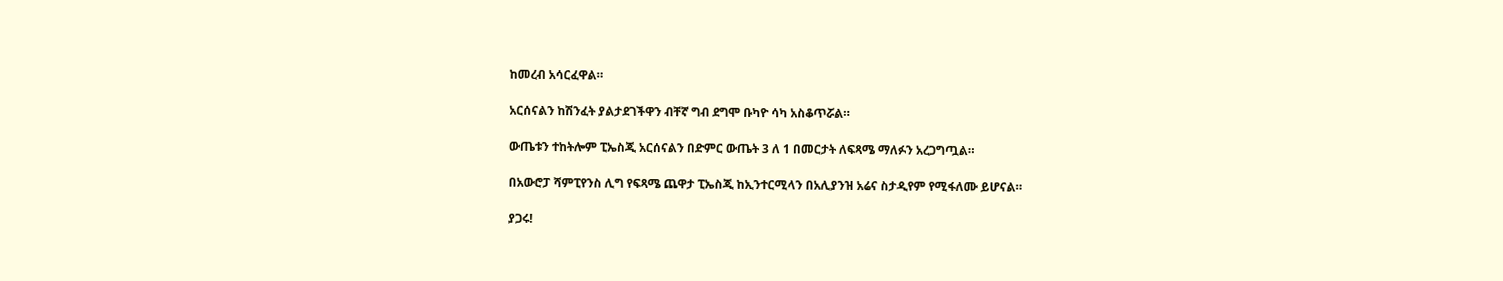ከመረብ አሳርፈዋል።

አርሰናልን ከሽንፈት ያልታደገችዋን ብቸኛ ግብ ደግሞ ቡካዮ ሳካ አስቆጥሯል።

ውጤቱን ተከትሎም ፒኤስጂ አርሰናልን በድምር ውጤት 3 ለ 1 በመርታት ለፍጻሜ ማለፉን አረጋግጧል።

በአውሮፓ ሻምፒየንስ ሊግ የፍጻሜ ጨዋታ ፒኤስጂ ከኢንተርሚላን በአሊያንዝ አሬና ስታዲየም የሚፋለሙ ይሆናል።

ያጋሩ!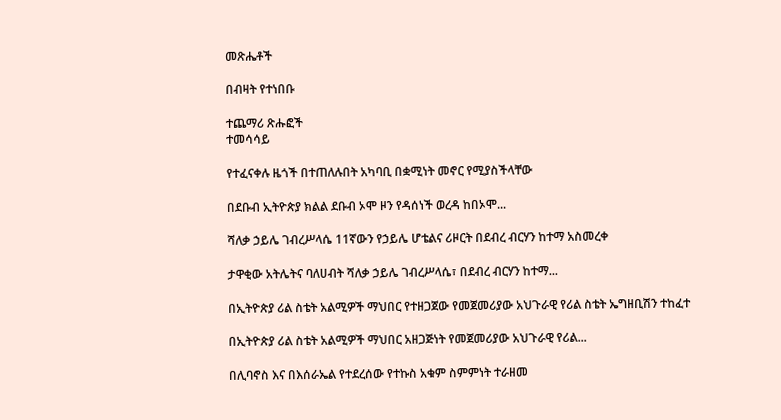መጽሔቶች

በብዛት የተነበቡ

ተጨማሪ ጽሑፎች
ተመሳሳይ

የተፈናቀሉ ዜጎች በተጠለሉበት አካባቢ በቋሚነት መኖር የሚያስችላቸው

በደቡብ ኢትዮጵያ ክልል ደቡብ ኦሞ ዞን የዳሰነች ወረዳ ከበኦሞ...

ሻለቃ ኃይሌ ገብረሥላሴ 11ኛውን የኃይሌ ሆቴልና ሪዞርት በደብረ ብርሃን ከተማ አስመረቀ

ታዋቂው አትሌትና ባለሀብት ሻለቃ ኃይሌ ገብረሥላሴ፣ በደብረ ብርሃን ከተማ...

በኢትዮጵያ ሪል ስቴት አልሚዎች ማህበር የተዘጋጀው የመጀመሪያው አህጉራዊ የሪል ስቴት ኤግዘቢሽን ተከፈተ

በኢትዮጵያ ሪል ስቴት አልሚዎች ማህበር አዘጋጅነት የመጀመሪያው አህጉራዊ የሪል...

በሊባኖስ እና በእሰራኤል የተደረሰው የተኩስ አቁም ስምምነት ተራዘመ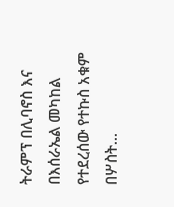ትራምፕ በሊባኖስ እና በእሰራኤል መካከል የተደረሰው የተኩስ አቁም በሦስት...